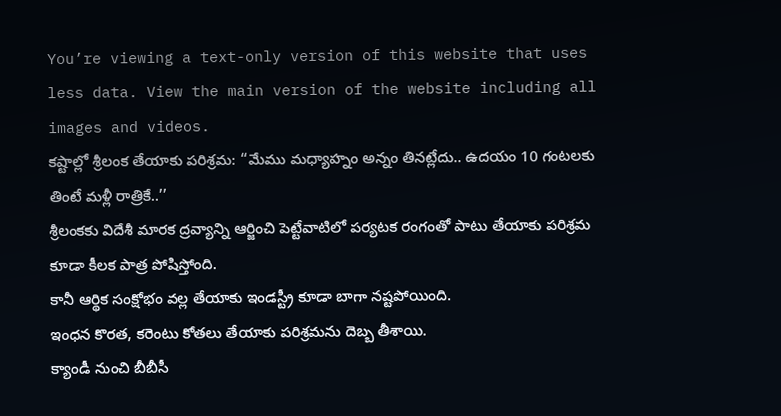You’re viewing a text-only version of this website that uses less data. View the main version of the website including all images and videos.
కష్టాల్లో శ్రీలంక తేయాకు పరిశ్రమ: ‘‘మేము మధ్యాహ్నం అన్నం తినట్లేదు.. ఉదయం 10 గంటలకు తింటే మళ్లీ రాత్రికే..’’
శ్రీలంకకు విదేశీ మారక ద్రవ్యాన్ని ఆర్జించి పెట్టేవాటిలో పర్యటక రంగంతో పాటు తేయాకు పరిశ్రమ కూడా కీలక పాత్ర పోషిస్తోంది.
కానీ ఆర్థిక సంక్షోభం వల్ల తేయాకు ఇండస్ట్రీ కూడా బాగా నష్టపోయింది.
ఇంధన కొరత, కరెంటు కోతలు తేయాకు పరిశ్రమను దెబ్బ తీశాయి.
క్యాండీ నుంచి బీబీసీ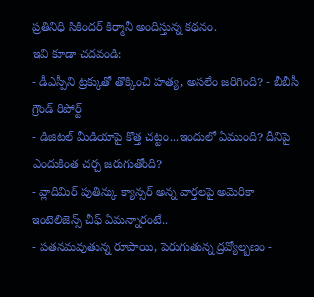ప్రతినిధి సికిందర్ కిర్మానీ అందిస్తున్న కథనం.
ఇవి కూడా చదవండి:
- డీఎస్పీని ట్రక్కుతో తొక్కించి హత్య, అసలేం జరిగింది? - బీబీసీ గ్రౌండ్ రిపోర్ట్
- డిజిటల్ మీడియాపై కొత్త చట్టం...ఇందులో ఏముంది? దీనిపై ఎందుకింత చర్చ జరుగుతోంది?
- వ్లాదిమిర్ పుతిన్కు క్యాన్సర్ అన్న వార్తలపై అమెరికా ఇంటెలిజెన్స్ చీఫ్ ఏమన్నారంటే..
- పతనమవుతున్న రూపాయి, పెరుగుతున్న ద్రవ్యోల్బణం -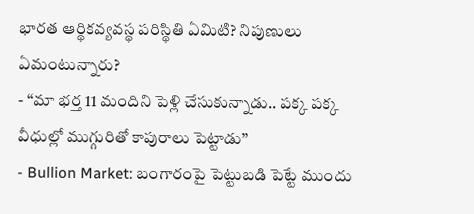భారత ఆర్థికవ్యవస్థ పరిస్థితి ఏమిటి? నిపుణులు ఏమంటున్నారు?
- ‘‘మా భర్త 11 మందిని పెళ్లి చేసుకున్నాడు.. పక్క పక్క వీధుల్లో ముగ్గురితో కాపురాలు పెట్టాడు’’
- Bullion Market: బంగారంపై పెట్టుబడి పెట్టే ముందు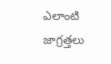ఎలాంటి జాగ్రత్తలు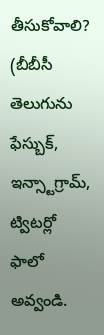తీసుకోవాలి?
(బీబీసీ తెలుగును ఫేస్బుక్, ఇన్స్టాగ్రామ్, ట్విటర్లో ఫాలో అవ్వండి.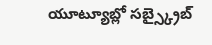యూట్యూబ్లో సబ్స్క్రైబ్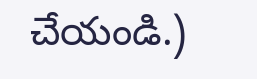చేయండి.)